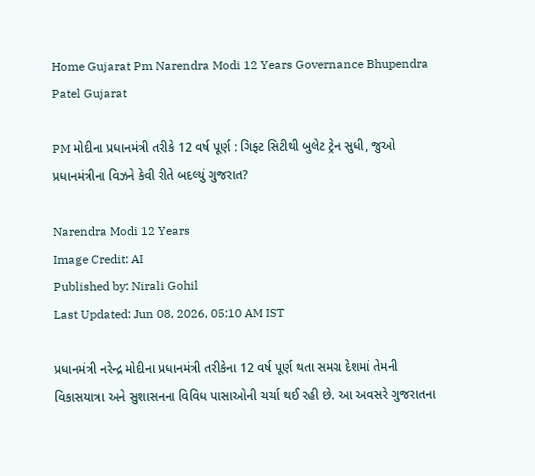Home Gujarat Pm Narendra Modi 12 Years Governance Bhupendra Patel Gujarat

PM મોદીના પ્રધાનમંત્રી તરીકે 12 વર્ષ પૂર્ણ : ગિફ્ટ સિટીથી બુલેટ ટ્રેન સુધી, જુઓ પ્રધાનમંત્રીના વિઝને કેવી રીતે બદલ્યું ગુજરાત?

Narendra Modi 12 Years
Image Credit: AI
Published by: Nirali Gohil
Last Updated: Jun 08, 2026, 05:10 AM IST

પ્રધાનમંત્રી નરેન્દ્ર મોદીના પ્રધાનમંત્રી તરીકેના 12 વર્ષ પૂર્ણ થતા સમગ્ર દેશમાં તેમની વિકાસયાત્રા અને સુશાસનના વિવિધ પાસાઓની ચર્ચા થઈ રહી છે. આ અવસરે ગુજરાતના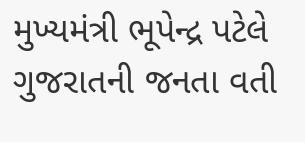મુખ્યમંત્રી ભૂપેન્દ્ર પટેલે ગુજરાતની જનતા વતી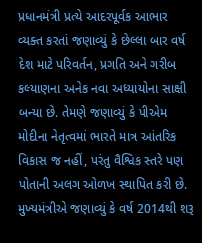પ્રધાનમંત્રી પ્રત્યે આદરપૂર્વક આભાર વ્યક્ત કરતાં જણાવ્યું કે છેલ્લા બાર વર્ષ દેશ માટે પરિવર્તન, પ્રગતિ અને ગરીબ કલ્યાણના અનેક નવા અધ્યાયોના સાક્ષી બન્યા છે. તેમણે જણાવ્યું કે પીએમ મોદીના નેતૃત્વમાં ભારતે માત્ર આંતરિક વિકાસ જ નહીં, પરંતુ વૈશ્વિક સ્તરે પણ પોતાની અલગ ઓળખ સ્થાપિત કરી છે. મુખ્યમંત્રીએ જણાવ્યું કે વર્ષ 2014થી શરૂ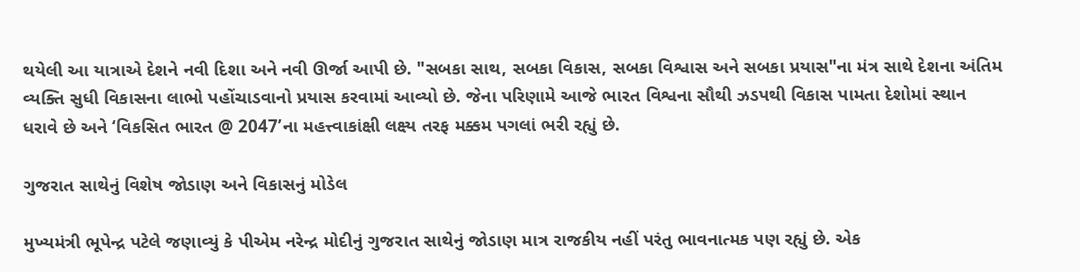થયેલી આ યાત્રાએ દેશને નવી દિશા અને નવી ઊર્જા આપી છે. "સબકા સાથ, સબકા વિકાસ, સબકા વિશ્વાસ અને સબકા પ્રયાસ"ના મંત્ર સાથે દેશના અંતિમ વ્યક્તિ સુધી વિકાસના લાભો પહોંચાડવાનો પ્રયાસ કરવામાં આવ્યો છે. જેના પરિણામે આજે ભારત વિશ્વના સૌથી ઝડપથી વિકાસ પામતા દેશોમાં સ્થાન ધરાવે છે અને ‘વિકસિત ભારત @ 2047’ના મહત્ત્વાકાંક્ષી લક્ષ્ય તરફ મક્કમ પગલાં ભરી રહ્યું છે.

ગુજરાત સાથેનું વિશેષ જોડાણ અને વિકાસનું મોડેલ

મુખ્યમંત્રી ભૂપેન્દ્ર પટેલે જણાવ્યું કે પીએમ નરેન્દ્ર મોદીનું ગુજરાત સાથેનું જોડાણ માત્ર રાજકીય નહીં પરંતુ ભાવનાત્મક પણ રહ્યું છે. એક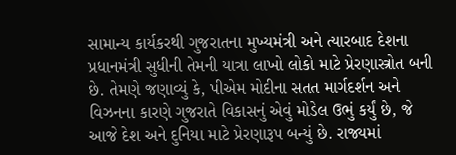સામાન્ય કાર્યકરથી ગુજરાતના મુખ્યમંત્રી અને ત્યારબાદ દેશના પ્રધાનમંત્રી સુધીની તેમની યાત્રા લાખો લોકો માટે પ્રેરણાસ્ત્રોત બની છે. તેમણે જણાવ્યું કે, પીએમ મોદીના સતત માર્ગદર્શન અને વિઝનના કારણે ગુજરાતે વિકાસનું એવું મોડેલ ઉભું કર્યું છે, જે આજે દેશ અને દુનિયા માટે પ્રેરણારૂપ બન્યું છે. રાજ્યમાં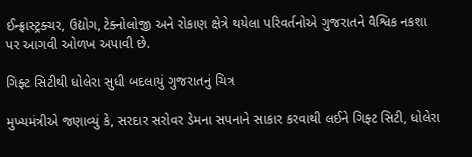ઈન્ફ્રાસ્ટ્રક્ચર, ઉદ્યોગ, ટેક્નોલોજી અને રોકાણ ક્ષેત્રે થયેલા પરિવર્તનોએ ગુજરાતને વૈશ્વિક નકશા પર આગવી ઓળખ અપાવી છે.

ગિફ્ટ સિટીથી ધોલેરા સુધી બદલાયું ગુજરાતનું ચિત્ર

મુખ્યમંત્રીએ જણાવ્યું કે, સરદાર સરોવર ડેમના સપનાને સાકાર કરવાથી લઈને ગિફ્ટ સિટી, ધોલેરા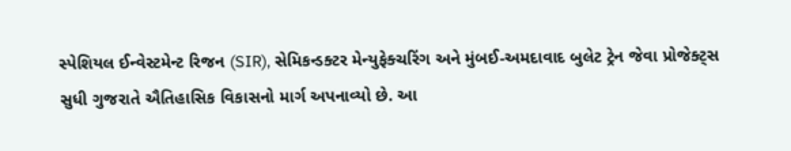સ્પેશિયલ ઈન્વેસ્ટમેન્ટ રિજન (SIR), સેમિકન્ડક્ટર મેન્યુફેક્ચરિંગ અને મુંબઈ-અમદાવાદ બુલેટ ટ્રેન જેવા પ્રોજેક્ટ્સ સુધી ગુજરાતે ઐતિહાસિક વિકાસનો માર્ગ અપનાવ્યો છે. આ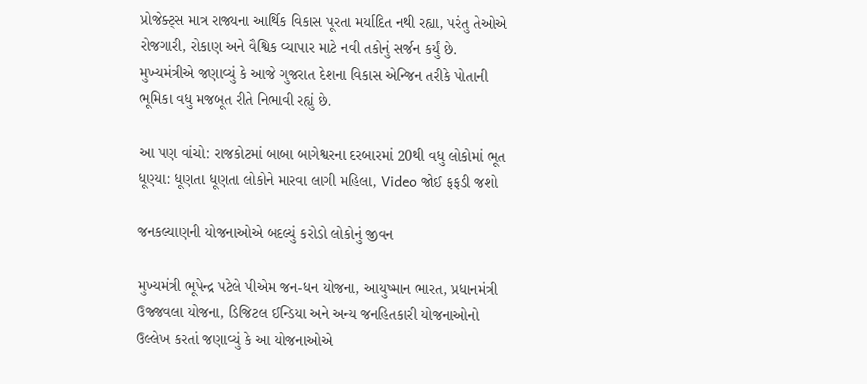પ્રોજેક્ટ્સ માત્ર રાજ્યના આર્થિક વિકાસ પૂરતા મર્યાદિત નથી રહ્યા, પરંતુ તેઓએ રોજગારી, રોકાણ અને વૈશ્વિક વ્યાપાર માટે નવી તકોનું સર્જન કર્યું છે. મુખ્યમંત્રીએ જણાવ્યું કે આજે ગુજરાત દેશના વિકાસ એન્જિન તરીકે પોતાની ભૂમિકા વધુ મજબૂત રીતે નિભાવી રહ્યું છે.

આ પણ વાંચો: રાજકોટમાં બાબા બાગેશ્વરના દરબારમાં 20થી વધુ લોકોમાં ભૂત ધૂણ્યા: ધૂણતા ધૂણતા લોકોને મારવા લાગી મહિલા, Video જોઈ ફફડી જશો

જનકલ્યાણની યોજનાઓએ બદલ્યું કરોડો લોકોનું જીવન

મુખ્યમંત્રી ભૂપેન્દ્ર પટેલે પીએમ જન-ધન યોજના, આયુષ્માન ભારત, પ્રધાનમંત્રી ઉજ્જવલા યોજના, ડિજિટલ ઈન્ડિયા અને અન્ય જનહિતકારી યોજનાઓનો ઉલ્લેખ કરતાં જણાવ્યું કે આ યોજનાઓએ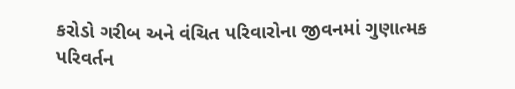કરોડો ગરીબ અને વંચિત પરિવારોના જીવનમાં ગુણાત્મક પરિવર્તન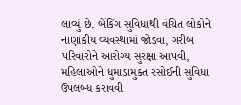લાવ્યું છે. બેંકિંગ સુવિધાથી વંચિત લોકોને નાણાકીય વ્યવસ્થામાં જોડવા, ગરીબ પરિવારોને આરોગ્ય સુરક્ષા આપવી, મહિલાઓને ધુમાડામુક્ત રસોઈની સુવિધા ઉપલબ્ધ કરાવવી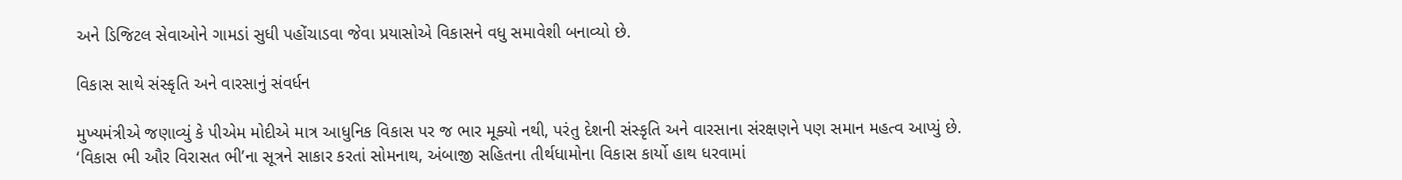અને ડિજિટલ સેવાઓને ગામડાં સુધી પહોંચાડવા જેવા પ્રયાસોએ વિકાસને વધુ સમાવેશી બનાવ્યો છે.

વિકાસ સાથે સંસ્કૃતિ અને વારસાનું સંવર્ધન

મુખ્યમંત્રીએ જણાવ્યું કે પીએમ મોદીએ માત્ર આધુનિક વિકાસ પર જ ભાર મૂક્યો નથી, પરંતુ દેશની સંસ્કૃતિ અને વારસાના સંરક્ષણને પણ સમાન મહત્વ આપ્યું છે. ‘વિકાસ ભી ઔર વિરાસત ભી’ના સૂત્રને સાકાર કરતાં સોમનાથ, અંબાજી સહિતના તીર્થધામોના વિકાસ કાર્યો હાથ ધરવામાં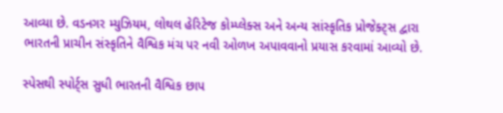આવ્યા છે. વડનગર મ્યુઝિયમ, લોથલ હેરિટેજ કોમ્પ્લેક્સ અને અન્ય સાંસ્કૃતિક પ્રોજેક્ટ્સ દ્વારા ભારતની પ્રાચીન સંસ્કૃતિને વૈશ્વિક મંચ પર નવી ઓળખ અપાવવાનો પ્રયાસ કરવામાં આવ્યો છે.

સ્પેસથી સ્પોર્ટ્સ સુધી ભારતની વૈશ્વિક છાપ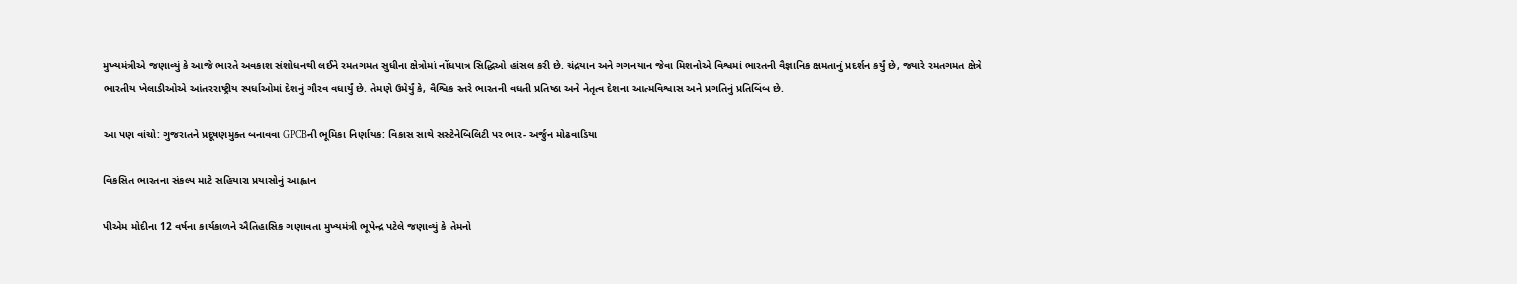મુખ્યમંત્રીએ જણાવ્યું કે આજે ભારતે અવકાશ સંશોધનથી લઈને રમતગમત સુધીના ક્ષેત્રોમાં નોંધપાત્ર સિદ્ધિઓ હાંસલ કરી છે. ચંદ્રયાન અને ગગનયાન જેવા મિશનોએ વિશ્વમાં ભારતની વૈજ્ઞાનિક ક્ષમતાનું પ્રદર્શન કર્યું છે, જ્યારે રમતગમત ક્ષેત્રે ભારતીય ખેલાડીઓએ આંતરરાષ્ટ્રીય સ્પર્ધાઓમાં દેશનું ગૌરવ વધાર્યું છે. તેમણે ઉમેર્યું કે, વૈશ્વિક સ્તરે ભારતની વધતી પ્રતિષ્ઠા અને નેતૃત્વ દેશના આત્મવિશ્વાસ અને પ્રગતિનું પ્રતિબિંબ છે.

આ પણ વાંચો: ગુજરાતને પ્રદૂષણમુક્ત બનાવવા GPCBની ભૂમિકા નિર્ણાયક: વિકાસ સાથે સસ્ટેનેબિલિટી પર ભાર- અર્જુન મોઢવાડિયા

વિકસિત ભારતના સંકલ્પ માટે સહિયારા પ્રયાસોનું આહ્વાન

પીએમ મોદીના 12 વર્ષના કાર્યકાળને ઐતિહાસિક ગણાવતા મુખ્યમંત્રી ભૂપેન્દ્ર પટેલે જણાવ્યું કે તેમનો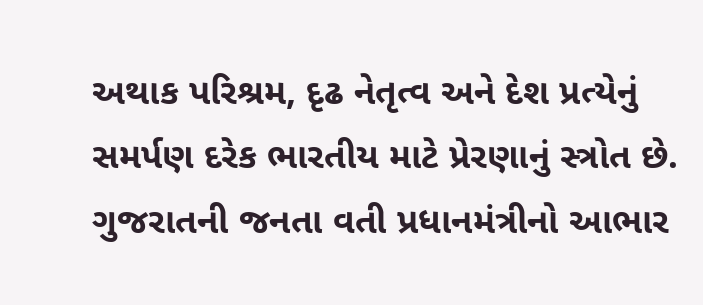અથાક પરિશ્રમ, દૃઢ નેતૃત્વ અને દેશ પ્રત્યેનું સમર્પણ દરેક ભારતીય માટે પ્રેરણાનું સ્ત્રોત છે. ગુજરાતની જનતા વતી પ્રધાનમંત્રીનો આભાર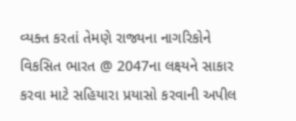વ્યક્ત કરતાં તેમણે રાજ્યના નાગરિકોને વિકસિત ભારત @ 2047ના લક્ષ્યને સાકાર કરવા માટે સહિયારા પ્રયાસો કરવાની અપીલ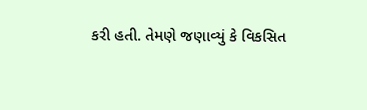કરી હતી. તેમણે જણાવ્યું કે વિકસિત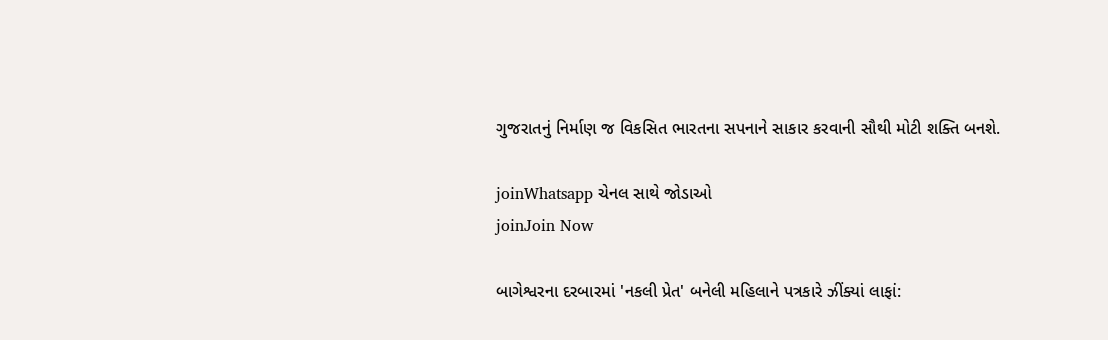ગુજરાતનું નિર્માણ જ વિકસિત ભારતના સપનાને સાકાર કરવાની સૌથી મોટી શક્તિ બનશે.

joinWhatsapp ચેનલ સાથે જોડાઓ
joinJoin Now

બાગેશ્વરના દરબારમાં 'નકલી પ્રેત' બનેલી મહિલાને પત્રકારે ઝીંક્યાં લાફાં: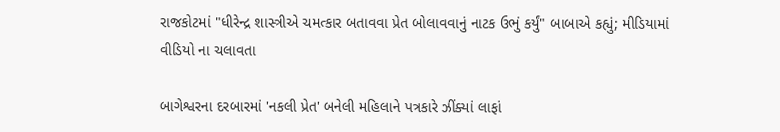રાજકોટમાં "ધીરેન્દ્ર શાસ્ત્રીએ ચમત્કાર બતાવવા પ્રેત બોલાવવાનું નાટક ઉભું કર્યું" બાબાએ કહ્યું; મીડિયામાં વીડિયો ના ચલાવતા

બાગેશ્વરના દરબારમાં 'નકલી પ્રેત' બનેલી મહિલાને પત્રકારે ઝીંક્યાં લાફાં